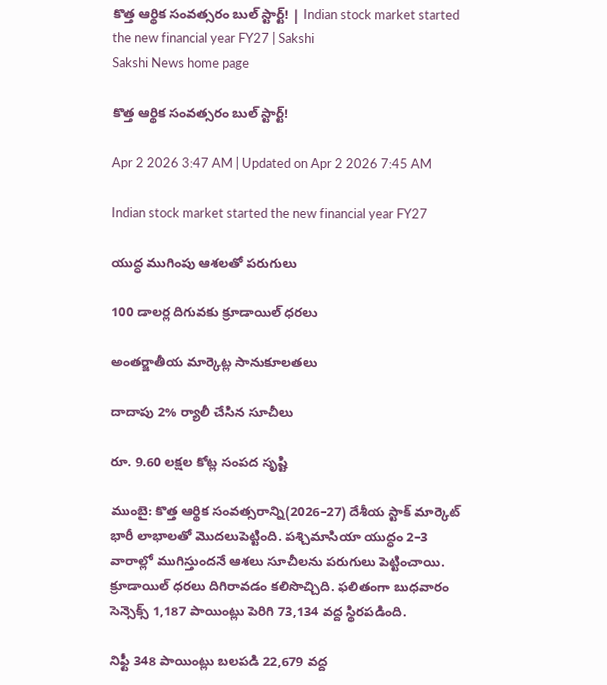కొత్త ఆర్థిక సంవత్సరం బుల్‌ స్టార్ట్‌! | Indian stock market started the new financial year FY27 | Sakshi
Sakshi News home page

కొత్త ఆర్థిక సంవత్సరం బుల్‌ స్టార్ట్‌!

Apr 2 2026 3:47 AM | Updated on Apr 2 2026 7:45 AM

Indian stock market started the new financial year FY27

యుద్ధ ముగింపు ఆశలతో పరుగులు

100 డాలర్ల దిగువకు క్రూడాయిల్‌ ధరలు

అంతర్జాతీయ మార్కెట్ల సానుకూలతలు

దాదాపు 2% ర్యాలీ చేసిన సూచీలు

రూ. 9.60 లక్షల కోట్ల సంపద సృష్టి

ముంబై: కొత్త ఆర్థిక సంవత్సరాన్ని(2026–27) దేశీయ స్టాక్‌ మార్కెట్‌ భారీ లాభాలతో మొదలుపెట్టింది. పశ్చిమాసియా యుద్ధం 2–3 వారాల్లో ముగిస్తుందనే ఆశలు సూచీలను పరుగులు పెట్టించాయి. క్రూడాయిల్‌ ధరలు దిగిరావడం కలిసొచ్చిది. ఫలితంగా బుధవారం సెన్సెక్స్‌ 1,187 పాయింట్లు పెరిగి 73,134 వద్ద స్థిరపడింది.

నిఫ్టీ 348 పాయింట్లు బలపడి 22,679 వద్ద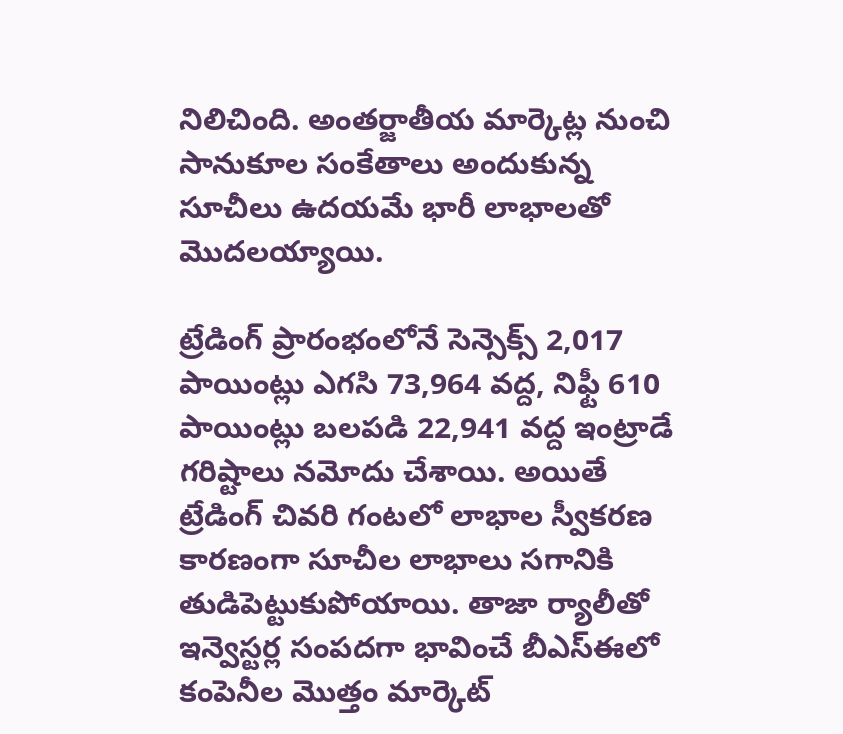నిలిచింది. అంతర్జాతీయ మార్కెట్ల నుంచి సానుకూల సంకేతాలు అందుకున్న సూచీలు ఉదయమే భారీ లాభాలతో మొదలయ్యాయి.

ట్రేడింగ్‌ ప్రారంభంలోనే సెన్సెక్స్‌ 2,017 పాయింట్లు ఎగసి 73,964 వద్ద, నిఫ్టీ 610 పాయింట్లు బలపడి 22,941 వద్ద ఇంట్రాడే గరిష్టాలు నమోదు చేశాయి. అయితే ట్రేడింగ్‌ చివరి గంటలో లాభాల స్వీకరణ కారణంగా సూచీల లాభాలు సగానికి తుడిపెట్టుకుపోయాయి. తాజా ర్యాలీతో ఇన్వెస్టర్ల సంపదగా భావించే బీఎస్‌ఈలో కంపెనీల మొత్తం మార్కెట్‌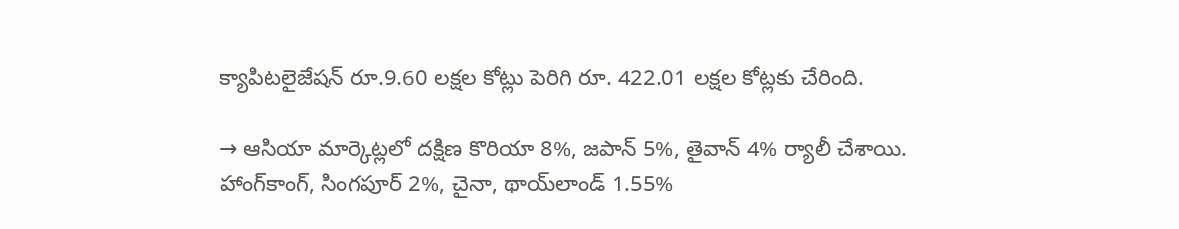క్యాపిటలైజేషన్‌ రూ.9.60 లక్షల కోట్లు పెరిగి రూ. 422.01 లక్షల కోట్లకు చేరింది.

→ ఆసియా మార్కెట్లలో దక్షిణ కొరియా 8%, జపాన్‌ 5%, తైవాన్‌ 4% ర్యాలీ చేశాయి. హాంగ్‌కాంగ్, సింగపూర్‌ 2%, చైనా, థాయ్‌లాండ్‌ 1.55%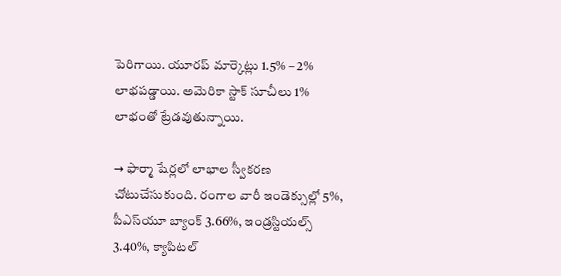పెరిగాయి. యూరప్‌ మార్కెట్లు 1.5% – 2% లాభపడ్డాయి. అమెరికా స్టాక్‌ సూచీలు 1% లాభంతో ట్రేడవుతున్నాయి.

→ ఫార్మా షేర్లలో లాభాల స్వీకరణ చోటుచేసుకుంది. రంగాల వారీ ఇండెక్సుల్లో 5%, పీఎస్‌యూ బ్యాంక్‌ 3.66%, ఇండ్రస్టియల్స్‌ 3.40%, క్యాపిటల్‌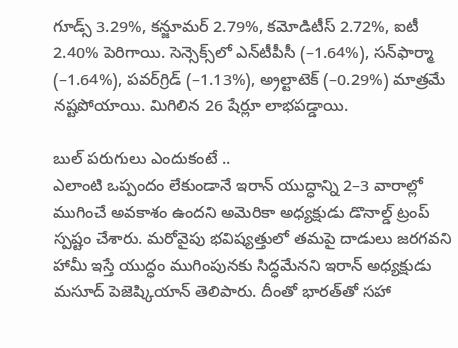గూడ్స్‌ 3.29%, కన్జూమర్‌ 2.79%, కమోడిటీస్‌ 2.72%, ఐటీ 2.40% పెరిగాయి. సెన్సెక్స్‌లో ఎన్‌టీపీసీ (–1.64%), సన్‌ఫార్మా (–1.64%), పవర్‌గ్రిడ్‌ (–1.13%), అ్రల్టాటెక్‌ (–0.29%) మాత్రమే నష్టపోయాయి. మిగిలిన 26 షేర్లూ లాభపడ్డాయి.

బుల్‌ పరుగులు ఎందుకంటే ..
ఎలాంటి ఒప్పందం లేకుండానే ఇరాన్‌ యుద్ధాన్ని 2–3 వారాల్లో ముగించే అవకాశం ఉందని అమెరికా అధ్యక్షుడు డొనాల్డ్‌ ట్రంప్‌ స్పష్టం చేశారు. మరోవైపు భవిష్యత్తులో తమపై దాడులు జరగవని హామీ ఇస్తే యుద్ధం ముగింపునకు సిద్ధమేనని ఇరాన్‌ అధ్యక్షుడు మసూద్‌ పెజెష్కియాన్‌ తెలిపారు. దీంతో భారత్‌తో సహా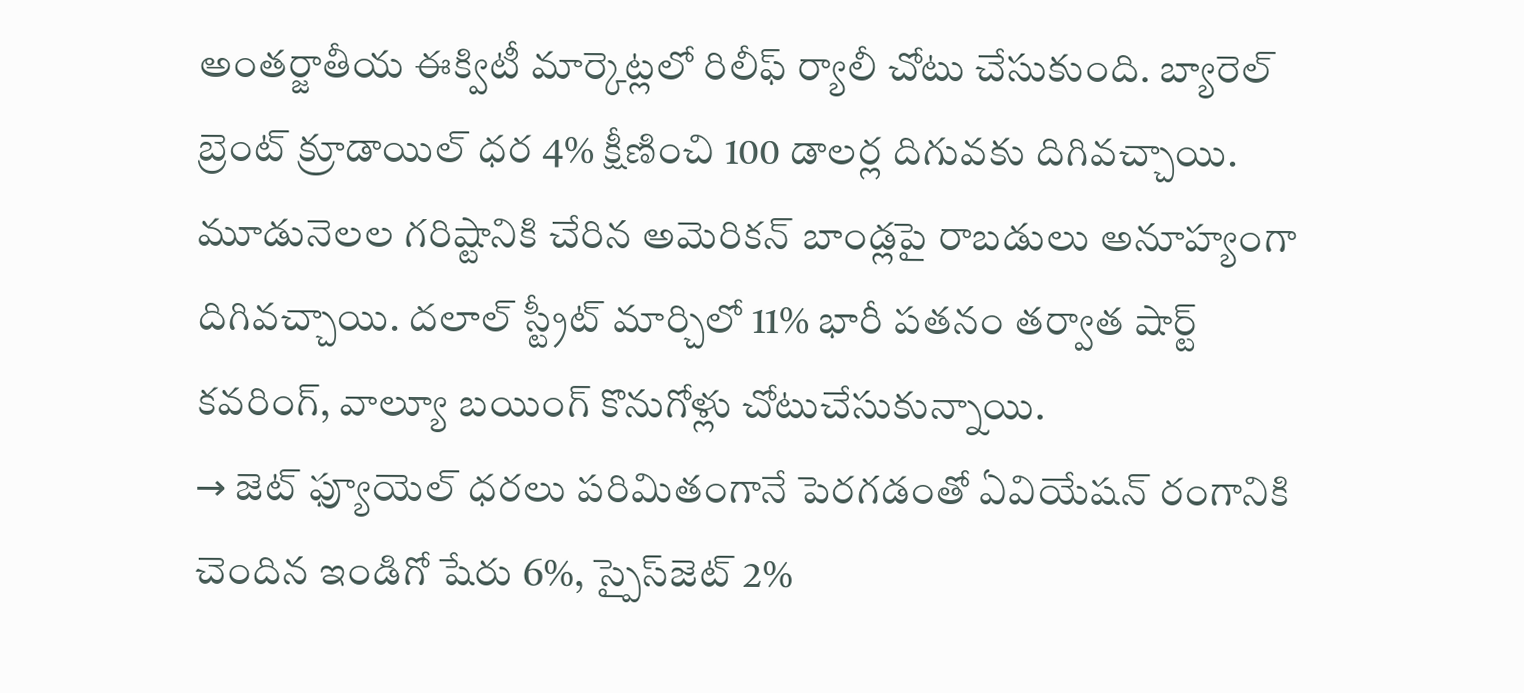అంతర్జాతీయ ఈక్విటీ మార్కెట్లలో రిలీఫ్‌ ర్యాలీ చోటు చేసుకుంది. బ్యారెల్‌ బ్రెంట్‌ క్రూడాయిల్‌ ధర 4% క్షీణించి 100 డాలర్ల దిగువకు దిగివచ్చాయి. మూడునెలల గరిష్టానికి చేరిన అమెరికన్‌ బాండ్లపై రాబడులు అనూహ్యంగా దిగివచ్చాయి. దలాల్‌ స్ట్రీట్‌ మార్చిలో 11% భారీ పతనం తర్వాత షార్ట్‌ కవరింగ్, వాల్యూ బయింగ్‌ కొనుగోళ్లు చోటుచేసుకున్నాయి.
→ జెట్‌ ఫ్యూయెల్‌ ధరలు పరిమితంగానే పెరగడంతో ఏవియేషన్‌ రంగానికి చెందిన ఇండిగో షేరు 6%, స్పైస్‌జెట్‌ 2%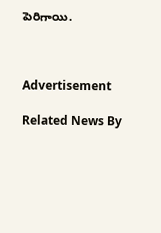పెరిగాయి.



Advertisement

Related News By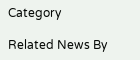Category

Related News By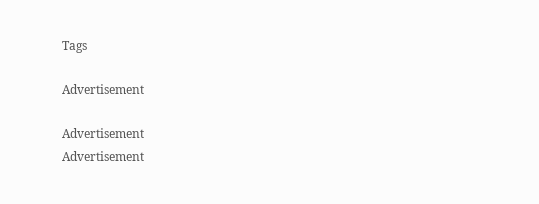Tags

Advertisement

Advertisement
Advertisement